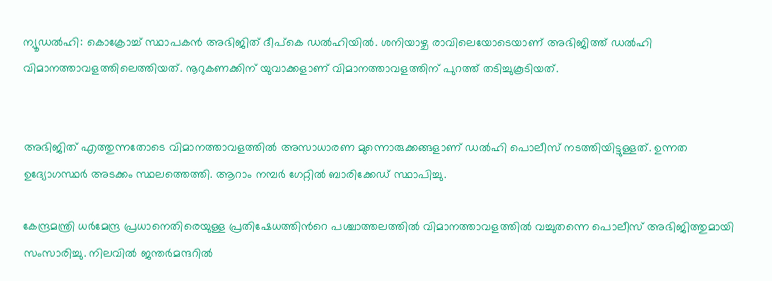ന്യൂഡൽഹി: കൊക്രോച്ച് സ്ഥാപകൻ അഭിജിത് ദീപ്കെ ഡൽഹിയിൽ. ശനിയാഴ്ച രാവിലെയോടെയാണ് അഭിജിത്ത് ഡൽഹി വിമാനത്താവളത്തിലെത്തിയത്. നൂറുകണക്കിന് യുവാക്കളാണ് വിമാനത്താവളത്തിന് പുറത്ത് തടിച്ചുകൂടിയത്.


അഭിജിത് എത്തുന്നതോടെ വിമാനത്താവളത്തിൽ അസാധാരണ മുന്നൊരുക്കങ്ങളാണ് ഡൽഹി പൊലീസ് നടത്തിയിട്ടുള്ളത്. ഉന്നത ഉദ്യോഗസ്ഥർ അടക്കം സ്ഥലത്തെത്തി. ആറാം നമ്പർ ഗേറ്റിൽ ബാരിക്കേഡ് സ്ഥാപിച്ചു.

കേന്ദ്രമന്ത്രി ധർമേന്ദ്ര പ്രധാനെതിരെയുള്ള പ്രതിഷേധത്തിന്‍റെ പശ്ചാത്തലത്തിൽ വിമാനത്താവളത്തിൽ വച്ചുതന്നെ പൊലീസ് അഭിജിത്തുമായി സംസാരിച്ചു. നിലവിൽ ജന്തർമന്ദറിൽ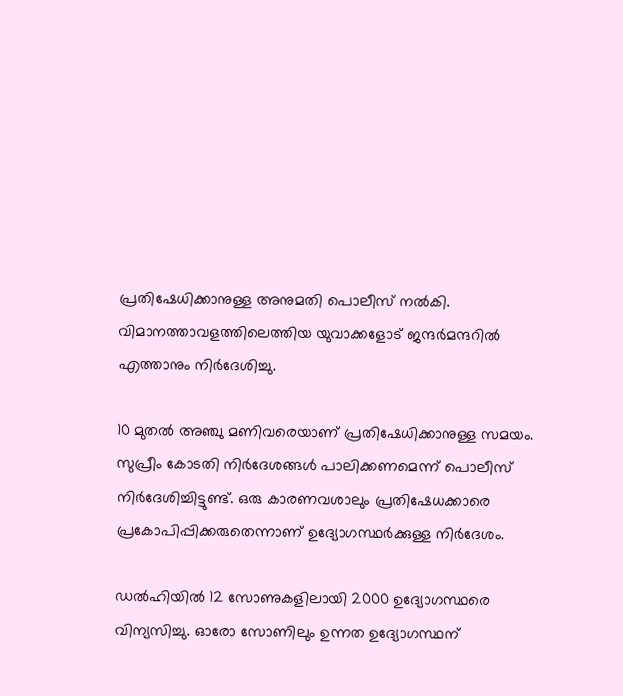പ്രതിഷേധിക്കാനുള്ള അനുമതി പൊലീസ് നൽകി. വിമാനത്താവളത്തിലെത്തിയ യുവാക്കളോട് ജന്ദർമന്ദറിൽ എത്താനും നിർദേശിച്ചു.

10 മുതൽ അഞ്ചു മണിവരെയാണ് പ്രതിഷേധിക്കാനുള്ള സമയം. സുപ്രീം കോടതി നിർദേശങ്ങൾ പാലിക്കണമെന്ന് പൊലീസ് നിർദേശിച്ചിട്ടുണ്ട്. ഒരു കാരണവശാലും പ്രതിഷേധക്കാരെ പ്രകോപിപ്പിക്കരുതെന്നാണ് ഉദ്യോഗസ്ഥർക്കുള്ള നിർദേശം.

ഡൽഹി‍യിൽ 12 സോണുകളിലായി 2000 ഉദ്യോഗസ്ഥരെ വിന്യസിച്ചു. ഓരോ സോണിലും ഉന്നത ഉദ്യോഗസ്ഥന്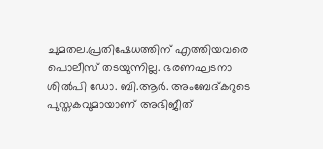ചുമതല.പ്രതിഷേധത്തിന് എത്തിയവരെ പൊലീസ് തടയുന്നില്ല. ഭരണഘടനാ ശില്‍പി ഡോ. ബി.ആര്‍. അംബേദ്കറുടെ പുസ്തകവുമായാണ് അഭിജീത്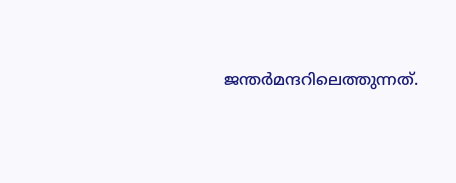ജന്തര്‍മന്ദറിലെത്തുന്നത്.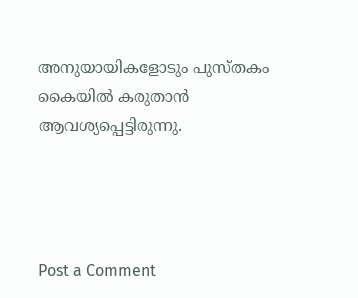അനുയായികളോടും പുസ്തകം കൈയില്‍ കരുതാന്‍ ആവശ്യപ്പെട്ടിരുന്നു.




Post a Comment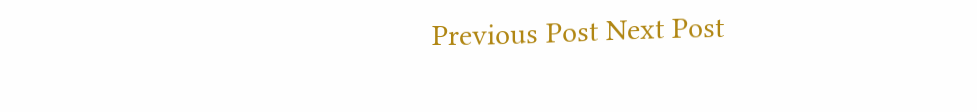Previous Post Next Post